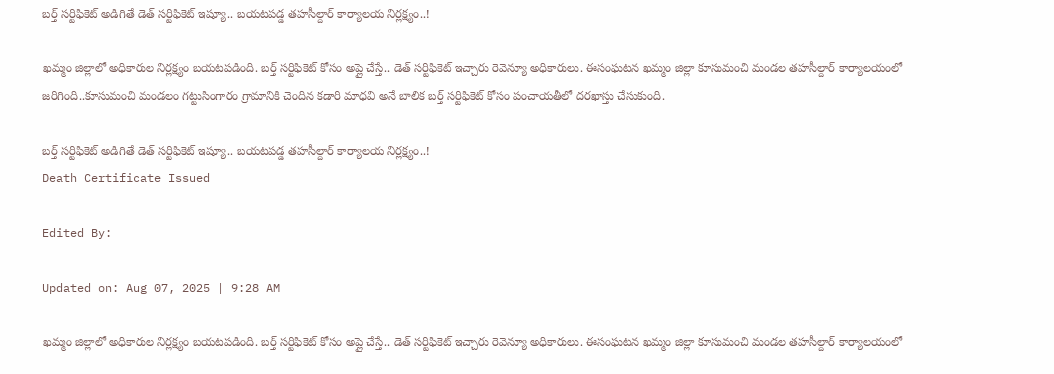బర్త్ సర్టిఫికెట్ అడిగితే డెత్ సర్టిఫికెట్ ఇష్యూ.. బయటపడ్డ తహసీల్దార్ కార్యాలయ నిర్లక్ష్యం..!

ఖమ్మం జిల్లాలో అధికారుల నిర్లక్ష్యం బయటపడింది. బర్త్ సర్టిఫికెట్ కోసం అప్లై చేస్తే.. డెత్ సర్టిఫికెట్ ఇచ్చారు రెవెన్యూ అధికారులు. ఈసంఘటన ఖమ్మం జిల్లా కూసుమంచి మండల తహసీల్దార్ కార్యాలయంలో జరిగింది..కూసుమంచి మండలం గట్టుసింగారం గ్రామానికి చెందిన కడారి మాధవి అనే బాలిక బర్త్ సర్టిఫికెట్ కోసం పంచాయతీలో దరఖాస్తు చేసుకుంది.

బర్త్ సర్టిఫికెట్ అడిగితే డెత్ సర్టిఫికెట్ ఇష్యూ.. బయటపడ్డ తహసీల్దార్ కార్యాలయ నిర్లక్ష్యం..!
Death Certificate Issued

Edited By:

Updated on: Aug 07, 2025 | 9:28 AM

ఖమ్మం జిల్లాలో అధికారుల నిర్లక్ష్యం బయటపడింది. బర్త్ సర్టిఫికెట్ కోసం అప్లై చేస్తే.. డెత్ సర్టిఫికెట్ ఇచ్చారు రెవెన్యూ అధికారులు. ఈసంఘటన ఖమ్మం జిల్లా కూసుమంచి మండల తహసీల్దార్ కార్యాలయంలో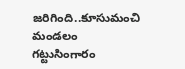జరిగింది..కూసుమంచి మండలం గట్టుసింగారం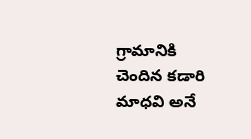గ్రామానికి చెందిన కడారి మాధవి అనే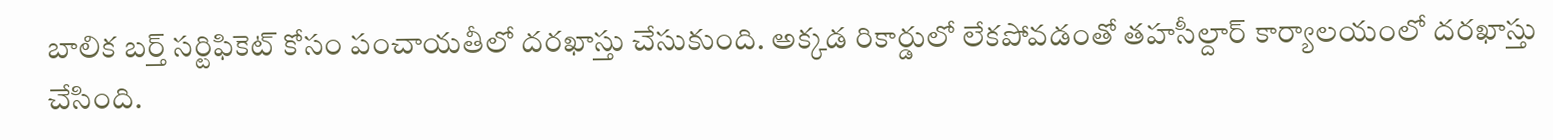బాలిక బర్త్ సర్టిఫికెట్ కోసం పంచాయతీలో దరఖాస్తు చేసుకుంది. అక్కడ రికార్డులో లేకపోవడంతో తహసీల్దార్ కార్యాలయంలో దరఖాస్తు చేసింది.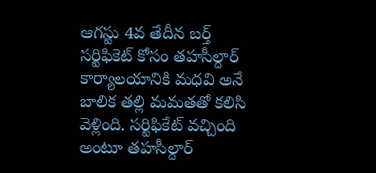ఆగస్టు 4వ తేదీన బర్త్ సర్టిఫికెట్ కోసం తహసీల్దార్ కార్యాలయానికి మధవి అనే బాలిక తల్లి మమతతో కలిసి వెళ్లింది. సర్టిఫికేట్ వచ్చింది అంటూ తహసీల్దార్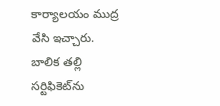కార్యాలయం ముద్ర వేసి ఇచ్చారు. బాలిక తల్లి సర్టిఫికెట్‌ను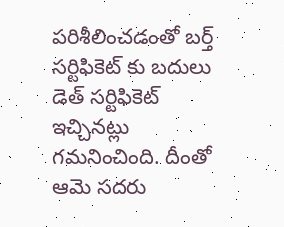పరిశీలించడంతో బర్త్ సర్టిఫికెట్ కు బదులు డెత్ సర్టిఫికెట్ ఇచ్చినట్లు గమనించింది. దీంతో ఆమె సదరు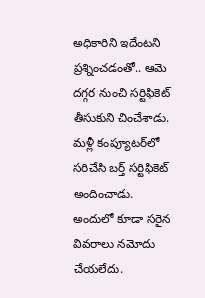అధికారిని ఇదేంటని ప్రశ్నించడంతో.. ఆమె దగ్గర నుంచి సర్టిఫికెట్ తీసుకుని చించేశాడు. మళ్లీ కంప్యూటర్‌లో సరిచేసి బర్త్ సర్టిఫికెట్ అందించాడు. అందులో కూడా సరైన వివరాలు నమోదు చేయలేదు.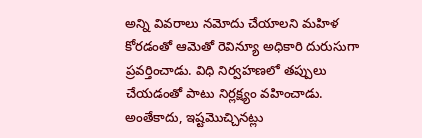అన్ని వివరాలు నమోదు చేయాలని మహిళ కోరడంతో ఆమెతో రెవిన్యూ అధికారి దురుసుగా ప్రవర్తించాడు. విధి నిర్వహణలో తప్పులు చేయడంతో పాటు నిర్లక్ష్యం వహించాడు. అంతేకాదు, ఇష్టమొచ్చినట్లు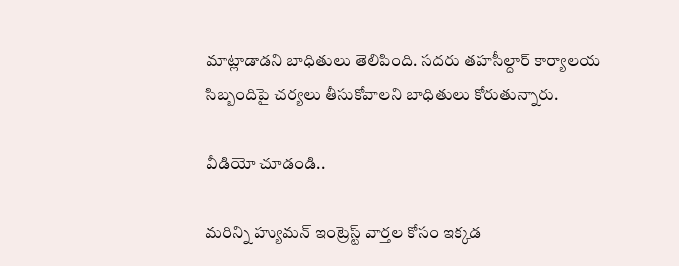మాట్లాడాడని బాధితులు తెలిపింది. సదరు తహసీల్దార్ కార్యాలయ సిబ్బందిపై చర్యలు తీసుకోవాలని బాధితులు కోరుతున్నారు.

వీడియో చూడండి..

మరిన్ని హ్యుమన్ ఇంట్రెస్ట్ వార్తల కోసం ఇక్కడ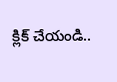క్లిక్ చేయండి..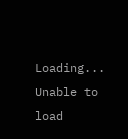Loading...
Unable to load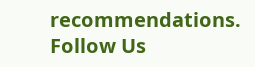recommendations.
Follow Us